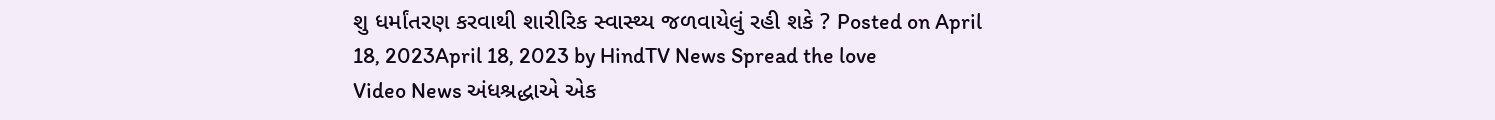શુ ધર્માંતરણ કરવાથી શારીરિક સ્વાસ્થ્ય જળવાયેલું રહી શકે ? Posted on April 18, 2023April 18, 2023 by HindTV News Spread the love
Video News અંધશ્રદ્ધાએ એક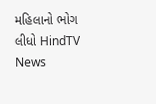મહિલાનો ભોગ લીધો HindTV News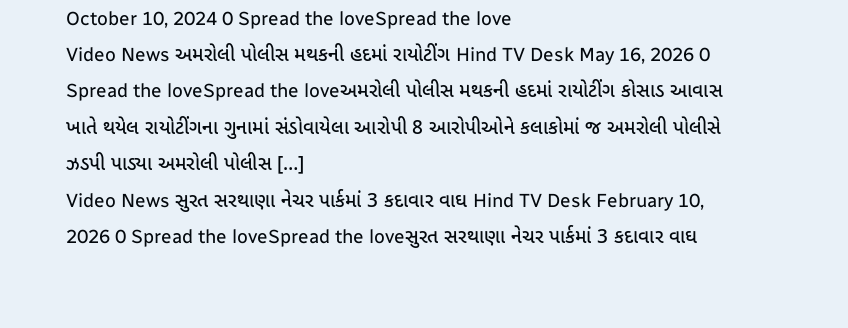October 10, 2024 0 Spread the loveSpread the love
Video News અમરોલી પોલીસ મથકની હદમાં રાયોટીંગ Hind TV Desk May 16, 2026 0 Spread the loveSpread the loveઅમરોલી પોલીસ મથકની હદમાં રાયોટીંગ કોસાડ આવાસ ખાતે થયેલ રાયોટીંગના ગુનામાં સંડોવાયેલા આરોપી 8 આરોપીઓને કલાકોમાં જ અમરોલી પોલીસે ઝડપી પાડ્યા અમરોલી પોલીસ […]
Video News સુરત સરથાણા નેચર પાર્કમાં 3 કદાવાર વાઘ Hind TV Desk February 10, 2026 0 Spread the loveSpread the loveસુરત સરથાણા નેચર પાર્કમાં 3 કદાવાર વાઘ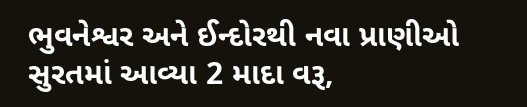ભુવનેશ્વર અને ઈન્દોરથી નવા પ્રાણીઓ સુરતમાં આવ્યા 2 માદા વરૂ,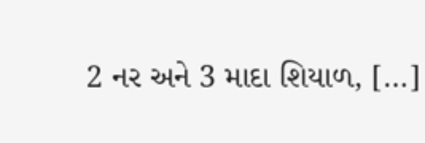2 નર અને 3 માદા શિયાળ, […]